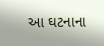આ ઘટનાના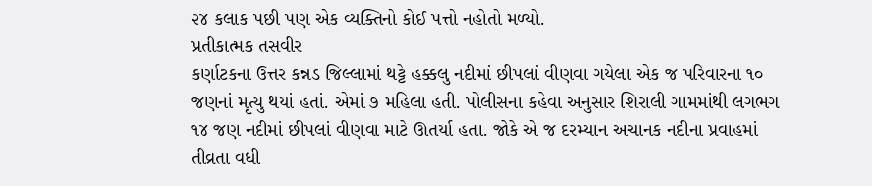૨૪ કલાક પછી પણ એક વ્યક્તિનો કોઈ પત્તો નહોતો મળ્યો.
પ્રતીકાત્મક તસવીર
કર્ણાટકના ઉત્તર કન્નડ જિલ્લામાં થટ્ટે હક્કલુ નદીમાં છીપલાં વીણવા ગયેલા એક જ પરિવારના ૧૦ જણનાં મૃત્યુ થયાં હતાં. એમાં ૭ મહિલા હતી. પોલીસના કહેવા અનુસાર શિરાલી ગામમાંથી લગભગ ૧૪ જણ નદીમાં છીપલાં વીણવા માટે ઊતર્યા હતા. જોકે એ જ દરમ્યાન અચાનક નદીના પ્રવાહમાં તીવ્રતા વધી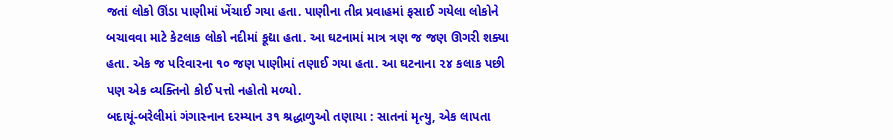જતાં લોકો ઊંડા પાણીમાં ખેંચાઈ ગયા હતા. પાણીના તીવ્ર પ્રવાહમાં ફસાઈ ગયેલા લોકોને બચાવવા માટે કેટલાક લોકો નદીમાં કૂદ્યા હતા. આ ઘટનામાં માત્ર ત્રણ જ જણ ઊગરી શક્યા હતા. એક જ પરિવારના ૧૦ જણ પાણીમાં તણાઈ ગયા હતા. આ ઘટનાના ૨૪ કલાક પછી પણ એક વ્યક્તિનો કોઈ પત્તો નહોતો મળ્યો.
બદાયૂં-બરેલીમાં ગંગાસ્નાન દરમ્યાન ૩૧ શ્રદ્ધાળુઓ તણાયા : સાતનાં મૃત્યુ, એક લાપતા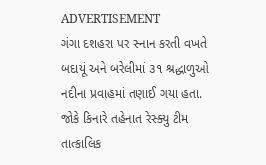ADVERTISEMENT
ગંગા દશહરા પર સ્નાન કરતી વખતે બદાયૂં અને બરેલીમાં ૩૧ શ્રદ્ધાળુઓ નદીના પ્રવાહમાં તણાઈ ગયા હતા. જોકે કિનારે તહેનાત રેસ્ક્યુ ટીમ તાત્કાલિક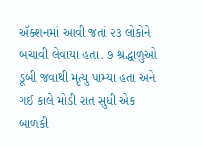ઍક્શનમાં આવી જતાં ૨૩ લોકોને બચાવી લેવાયા હતા. ૭ શ્રદ્ધાળુઓ ડૂબી જવાથી મૃત્યુ પામ્યા હતા અને ગઈ કાલે મોડી રાત સુધી એક બાળકી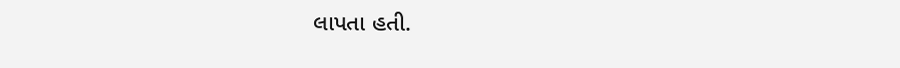લાપતા હતી.